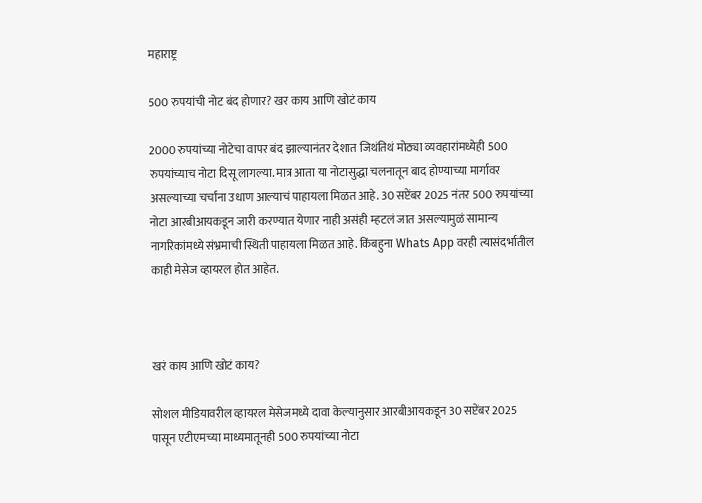महाराष्ट्र

500 रुपयांची नोट बंद होणार? खर काय आणि खोटं काय

2000 रुपयांच्या नोटेचा वापर बंद झाल्यानंतर देशात जिथंतिथं मोठ्या व्यवहारांमध्येही 500 रुपयांच्याच नोटा दिसू लागल्या. मात्र आता या नोटासुद्धा चलनातून बाद होण्याच्या मार्गावर असल्याच्या चर्चांना उधाण आल्याचं पाहायला मिळत आहे. 30 सप्टेंबर 2025 नंतर 500 रुपयांच्या नोटा आरबीआयकडून जारी करण्यात येणार नाही असंही म्हटलं जात असल्यामुळं सामान्य नागरिकांमध्ये संभ्रमाची स्थिती पाहायला मिळत आहे. किंबहुना Whats App वरही त्यासंदर्भातील काही मेसेज व्हायरल होत आहेत.



खरं काय आणि खोटं काय?

सोशल मीडियावरील व्हायरल मेसेजमध्ये दावा केल्यानुसार आरबीआयकडून 30 सप्टेंबर 2025 पासून एटीएमच्या माध्यमातूनही 500 रुपयांच्या नोटा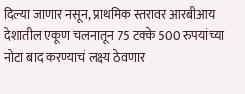दिल्या जाणार नसून, प्राथमिक स्तरावर आरबीआय देशातील एकूण चलनातून 75 टक्के 500 रुपयांच्या नोटा बाद करण्याचं लक्ष्य ठेवणार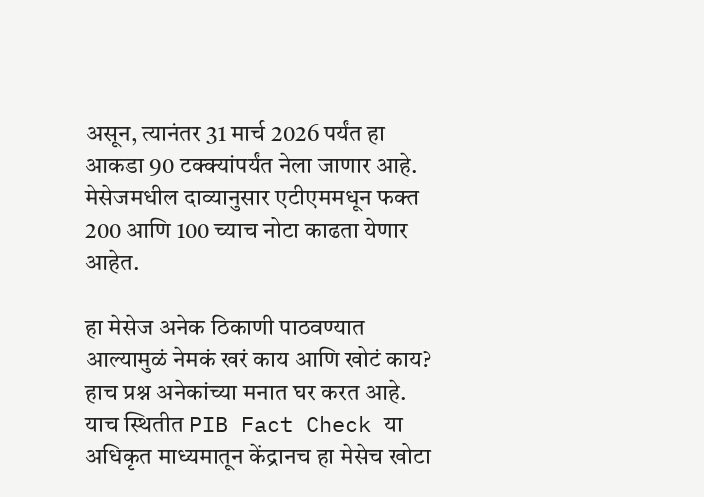असून, त्यानंतर 31 मार्च 2026 पर्यंत हा आकडा 90 टक्क्यांपर्यंत नेला जाणार आहे. मेसेजमधील दाव्यानुसार एटीएममधून फक्त 200 आणि 100 च्याच नोटा काढता येणार आहेत.

हा मेसेज अनेक ठिकाणी पाठवण्यात आल्यामुळं नेमकं खरं काय आणि खोटं काय? हाच प्रश्न अनेकांच्या मनात घर करत आहे. याच स्थितीत PIB Fact Check या अधिकृत माध्यमातून केंद्रानच हा मेसेच खोटा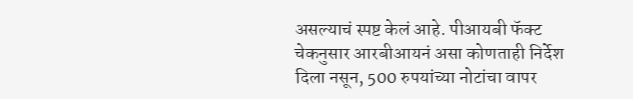असल्याचं स्पष्ट केलं आहे. पीआयबी फॅक्ट चेकनुसार आरबीआयनं असा कोणताही निर्देश दिला नसून, 500 रुपयांच्या नोटांचा वापर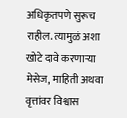अधिकृतपणे सुरूच राहील. त्यामुळं अशा खोटे दावे करणाऱ्या मेसेज, माहिती अथवा वृत्तांवर विश्वास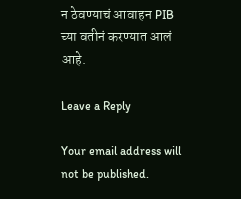न ठेवण्याचं आवाहन PIB च्या वतीनं करण्यात आलं आहे.

Leave a Reply

Your email address will not be published.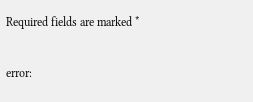Required fields are marked *

error: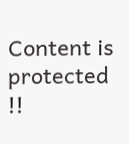Content is protected !!